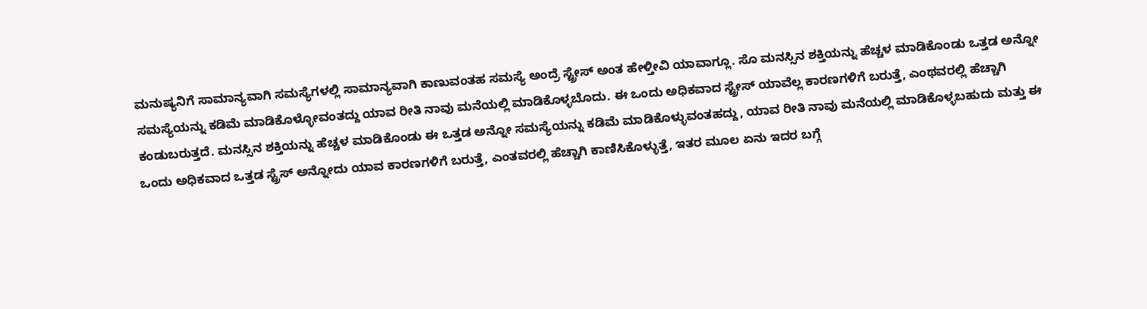ಮನುಷ್ಯನಿಗೆ ಸಾಮಾನ್ಯವಾಗಿ ಸಮಸ್ಯೆಗಳಲ್ಲಿ ಸಾಮಾನ್ಯವಾಗಿ ಕಾಣುವಂತಹ ಸಮಸ್ಯೆ ಅಂದ್ರೆ ಸ್ಟ್ರೇಸ್ ಅಂತ ಹೇಳ್ತೀವಿ ಯಾವಾಗ್ಲೂ. ಸೊ ಮನಸ್ಸಿನ ಶಕ್ತಿಯನ್ನು ಹೆಚ್ಚಳ ಮಾಡಿಕೊಂಡು ಒತ್ತಡ ಅನ್ನೋ ಸಮಸ್ಯೆಯನ್ನು ಕಡಿಮೆ ಮಾಡಿಕೊಳ್ಳೋವಂತದ್ದು ಯಾವ ರೀತಿ ನಾವು ಮನೆಯಲ್ಲಿ ಮಾಡಿಕೊಳ್ಳಬೊದು. ಈ ಒಂದು ಅಧಿಕವಾದ ಸ್ಟ್ರೇಸ್ ಯಾವೆಲ್ಲ ಕಾರಣಗಳಿಗೆ ಬರುತ್ತೆ, ಎಂಥವರಲ್ಲಿ ಹೆಚ್ಚಾಗಿ ಕಂಡುಬರುತ್ತದೆ. ಮನಸ್ಸಿನ ಶಕ್ತಿಯನ್ನು ಹೆಚ್ಚಳ ಮಾಡಿಕೊಂಡು ಈ ಒತ್ತಡ ಅನ್ನೋ ಸಮಸ್ಯೆಯನ್ನು ಕಡಿಮೆ ಮಾಡಿಕೊಳ್ಳುವಂತಹದ್ದು, ಯಾವ ರೀತಿ ನಾವು ಮನೆಯಲ್ಲಿ ಮಾಡಿಕೊಳ್ಳಬಹುದು ಮತ್ತು ಈ ಒಂದು ಅಧಿಕವಾದ ಒತ್ತಡ ಸ್ಟ್ರೆಸ್ ಅನ್ನೋದು ಯಾವ ಕಾರಣಗಳಿಗೆ ಬರುತ್ತೆ, ಎಂತವರಲ್ಲಿ ಹೆಚ್ಚಾಗಿ ಕಾಣಿಸಿಕೊಳ್ಳುತ್ತೆ, ಇತರ ಮೂಲ ಏನು ಇದರ ಬಗ್ಗೆ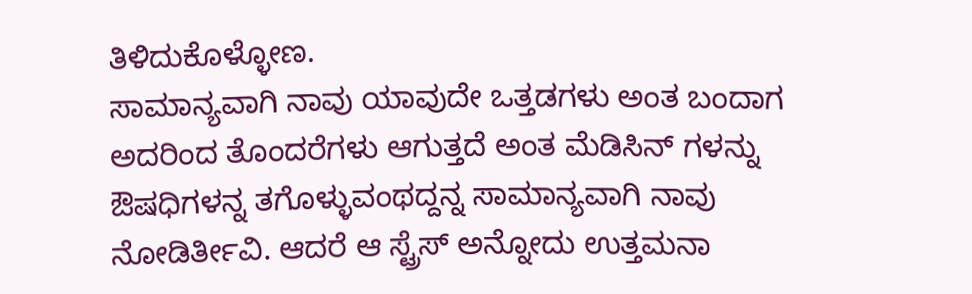ತಿಳಿದುಕೊಳ್ಳೋಣ.
ಸಾಮಾನ್ಯವಾಗಿ ನಾವು ಯಾವುದೇ ಒತ್ತಡಗಳು ಅಂತ ಬಂದಾಗ ಅದರಿಂದ ತೊಂದರೆಗಳು ಆಗುತ್ತದೆ ಅಂತ ಮೆಡಿಸಿನ್ ಗಳನ್ನು ಔಷಧಿಗಳನ್ನ ತಗೊಳ್ಳುವಂಥದ್ದನ್ನ ಸಾಮಾನ್ಯವಾಗಿ ನಾವು ನೋಡಿರ್ತೀವಿ. ಆದರೆ ಆ ಸ್ಟ್ರೆಸ್ ಅನ್ನೋದು ಉತ್ತಮನಾ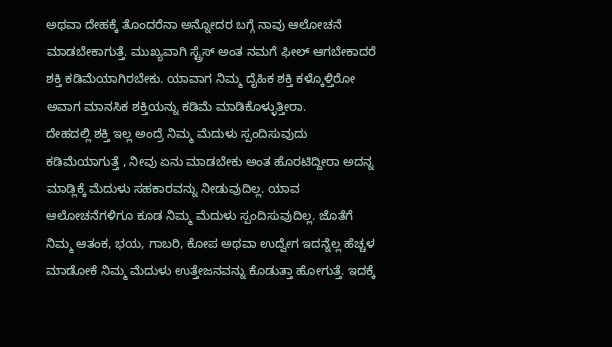ಅಥವಾ ದೇಹಕ್ಕೆ ತೊಂದರೆನಾ ಅನ್ನೋದರ ಬಗ್ಗೆ ನಾವು ಆಲೋಚನೆ ಮಾಡಬೇಕಾಗುತ್ತೆ. ಮುಖ್ಯವಾಗಿ ಸ್ಟ್ರೆಸ್ ಅಂತ ನಮಗೆ ಫೀಲ್ ಆಗಬೇಕಾದರೆ ಶಕ್ತಿ ಕಡಿಮೆಯಾಗಿರಬೇಕು. ಯಾವಾಗ ನಿಮ್ಮ ದೈಹಿಕ ಶಕ್ತಿ ಕಳ್ಕೊಳ್ತಿರೋ ಅವಾಗ ಮಾನಸಿಕ ಶಕ್ತಿಯನ್ನು ಕಡಿಮೆ ಮಾಡಿಕೊಳ್ಳುತ್ತೀರಾ.
ದೇಹದಲ್ಲಿ ಶಕ್ತಿ ಇಲ್ಲ ಅಂದ್ರೆ ನಿಮ್ಮ ಮೆದುಳು ಸ್ಪಂದಿಸುವುದು ಕಡಿಮೆಯಾಗುತ್ತೆ , ನೀವು ಏನು ಮಾಡಬೇಕು ಅಂತ ಹೊರಟಿದ್ದೀರಾ ಅದನ್ನ ಮಾಡ್ಲಿಕ್ಕೆ ಮೆದುಳು ಸಹಕಾರವನ್ನು ನೀಡುವುದಿಲ್ಲ. ಯಾವ ಆಲೋಚನೆಗಳಿಗೂ ಕೂಡ ನಿಮ್ಮ ಮೆದುಳು ಸ್ಪಂದಿಸುವುದಿಲ್ಲ. ಜೊತೆಗೆ ನಿಮ್ಮ ಆತಂಕ, ಭಯ, ಗಾಬರಿ, ಕೋಪ ಅಥವಾ ಉದ್ವೇಗ ಇದನ್ನೆಲ್ಲ ಹೆಚ್ಚಳ ಮಾಡೋಕೆ ನಿಮ್ಮ ಮೆದುಳು ಉತ್ತೇಜನವನ್ನು ಕೊಡುತ್ತಾ ಹೋಗುತ್ತೆ. ಇದಕ್ಕೆ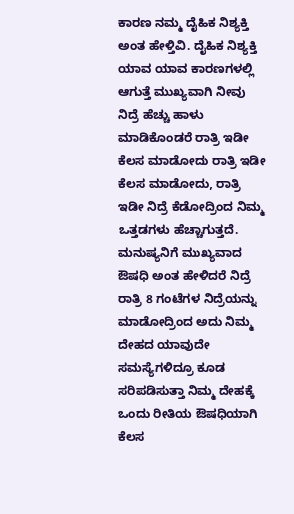ಕಾರಣ ನಮ್ಮ ದೈಹಿಕ ನಿಶ್ಯಕ್ತಿ ಅಂತ ಹೇಳ್ತಿವಿ. ದೈಹಿಕ ನಿಶ್ಯಕ್ತಿ ಯಾವ ಯಾವ ಕಾರಣಗಳಲ್ಲಿ ಆಗುತ್ತೆ ಮುಖ್ಯವಾಗಿ ನೀವು ನಿದ್ರೆ ಹೆಚ್ಚು ಹಾಳು ಮಾಡಿಕೊಂಡರೆ ರಾತ್ರಿ ಇಡೀ ಕೆಲಸ ಮಾಡೋದು ರಾತ್ರಿ ಇಡೀ ಕೆಲಸ ಮಾಡೋದು, ರಾತ್ರಿ ಇಡೀ ನಿದ್ರೆ ಕೆಡೋದ್ರಿಂದ ನಿಮ್ಮ ಒತ್ತಡಗಳು ಹೆಚ್ಚಾಗುತ್ತದೆ.
ಮನುಷ್ಯನಿಗೆ ಮುಖ್ಯವಾದ ಔಷಧಿ ಅಂತ ಹೇಳಿದರೆ ನಿದ್ರೆ ರಾತ್ರಿ 8 ಗಂಟೆಗಳ ನಿದ್ರೆಯನ್ನು ಮಾಡೋದ್ರಿಂದ ಅದು ನಿಮ್ಮ ದೇಹದ ಯಾವುದೇ ಸಮಸ್ಯೆಗಳಿದ್ರೂ ಕೂಡ ಸರಿಪಡಿಸುತ್ತಾ ನಿಮ್ಮ ದೇಹಕ್ಕೆ ಒಂದು ರೀತಿಯ ಔಷಧಿಯಾಗಿ ಕೆಲಸ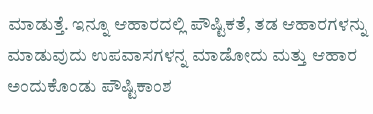ಮಾಡುತ್ತೆ. ಇನ್ನೂ ಆಹಾರದಲ್ಲಿ ಪೌಷ್ಟಿಕತೆ, ತಡ ಆಹಾರಗಳನ್ನು ಮಾಡುವುದು ಉಪವಾಸಗಳನ್ನ ಮಾಡೋದು ಮತ್ತು ಆಹಾರ ಅಂದುಕೊಂಡು ಪೌಷ್ಟಿಕಾಂಶ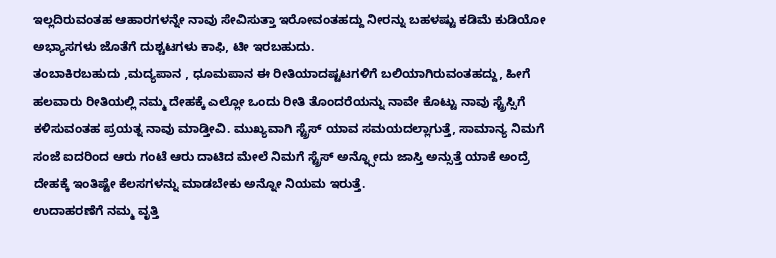ಇಲ್ಲದಿರುವಂತಹ ಆಹಾರಗಳನ್ನೇ ನಾವು ಸೇವಿಸುತ್ತಾ ಇರೋವಂತಹದ್ದು ನೀರನ್ನು ಬಹಳಷ್ಟು ಕಡಿಮೆ ಕುಡಿಯೋ ಅಭ್ಯಾಸಗಳು ಜೊತೆಗೆ ದುಶ್ಚಟಗಳು ಕಾಫಿ, ಟೀ ಇರಬಹುದು.
ತಂಬಾಕಿರಬಹುದು ,ಮದ್ಯಪಾನ , ಧೂಮಪಾನ ಈ ರೀತಿಯಾದಷ್ಟಟಗಳಿಗೆ ಬಲಿಯಾಗಿರುವಂತಹದ್ದು, ಹೀಗೆ ಹಲವಾರು ರೀತಿಯಲ್ಲಿ ನಮ್ಮ ದೇಹಕ್ಕೆ ಎಲ್ಲೋ ಒಂದು ರೀತಿ ತೊಂದರೆಯನ್ನು ನಾವೇ ಕೊಟ್ಟು ನಾವು ಸ್ಟ್ರೆಸ್ಸಿಗೆ ಕಳಿಸುವಂತಹ ಪ್ರಯತ್ನ ನಾವು ಮಾಡ್ತೀವಿ. ಮುಖ್ಯವಾಗಿ ಸ್ಟ್ರೆಸ್ ಯಾವ ಸಮಯದಲ್ಲಾಗುತ್ತೆ, ಸಾಮಾನ್ಯ ನಿಮಗೆ ಸಂಜೆ ಐದರಿಂದ ಆರು ಗಂಟೆ ಆರು ದಾಟಿದ ಮೇಲೆ ನಿಮಗೆ ಸ್ಟ್ರೆಸ್ ಅನ್ನ್ಸೋದು ಜಾಸ್ತಿ ಅನ್ಸುತ್ತೆ ಯಾಕೆ ಅಂದ್ರೆ ದೇಹಕ್ಕೆ ಇಂತಿಷ್ಟೇ ಕೆಲಸಗಳನ್ನು ಮಾಡಬೇಕು ಅನ್ನೋ ನಿಯಮ ಇರುತ್ತೆ.
ಉದಾಹರಣೆಗೆ ನಮ್ಮ ವೃತ್ತಿ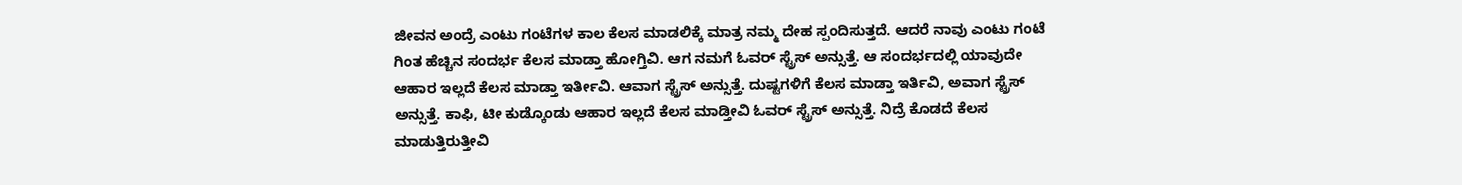ಜೀವನ ಅಂದ್ರೆ ಎಂಟು ಗಂಟೆಗಳ ಕಾಲ ಕೆಲಸ ಮಾಡಲಿಕ್ಕೆ ಮಾತ್ರ ನಮ್ಮ ದೇಹ ಸ್ಪಂದಿಸುತ್ತದೆ. ಆದರೆ ನಾವು ಎಂಟು ಗಂಟೆ ಗಿಂತ ಹೆಚ್ಚಿನ ಸಂದರ್ಭ ಕೆಲಸ ಮಾಡ್ತಾ ಹೋಗ್ತಿವಿ. ಆಗ ನಮಗೆ ಓವರ್ ಸ್ಟ್ರೆಸ್ ಅನ್ಸುತ್ತೆ. ಆ ಸಂದರ್ಭದಲ್ಲಿ ಯಾವುದೇ ಆಹಾರ ಇಲ್ಲದೆ ಕೆಲಸ ಮಾಡ್ತಾ ಇರ್ತೀವಿ. ಆವಾಗ ಸ್ಟ್ರೆಸ್ ಅನ್ಸುತ್ತೆ. ದುಷ್ಟಗಳಿಗೆ ಕೆಲಸ ಮಾಡ್ತಾ ಇರ್ತಿವಿ, ಅವಾಗ ಸ್ಟ್ರೆಸ್ ಅನ್ಸುತ್ತೆ. ಕಾಫಿ, ಟೀ ಕುಡ್ಕೊಂಡು ಆಹಾರ ಇಲ್ಲದೆ ಕೆಲಸ ಮಾಡ್ತೀವಿ ಓವರ್ ಸ್ಟ್ರೆಸ್ ಅನ್ಸುತ್ತೆ. ನಿದ್ರೆ ಕೊಡದೆ ಕೆಲಸ ಮಾಡುತ್ತಿರುತ್ತೀವಿ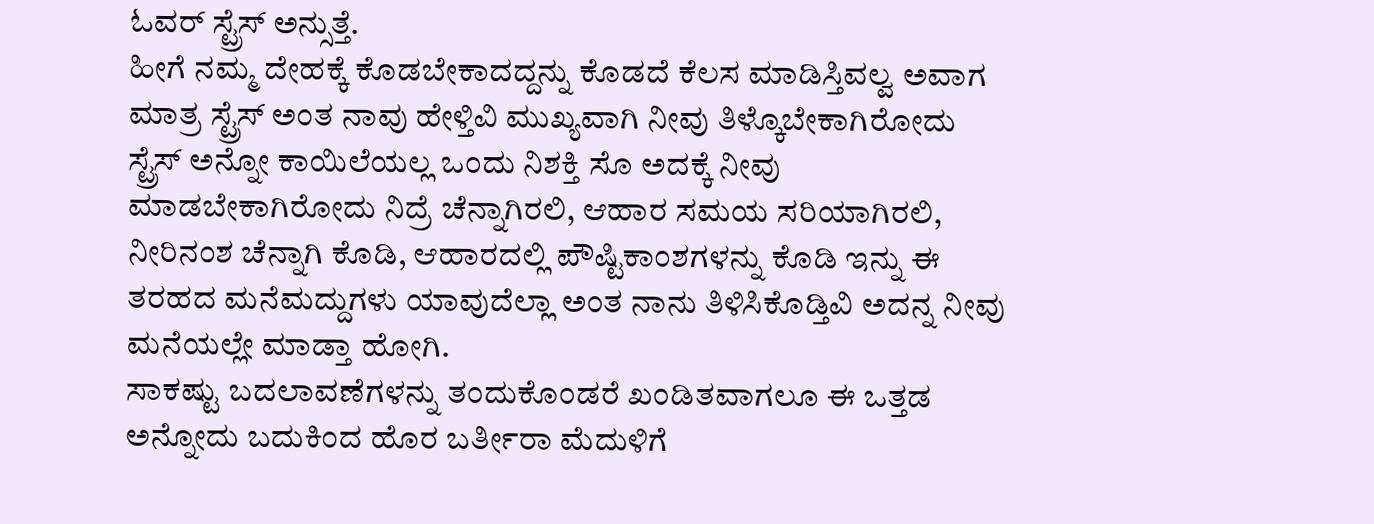ಓವರ್ ಸ್ಟ್ರೆಸ್ ಅನ್ಸುತ್ತೆ.
ಹೀಗೆ ನಮ್ಮ ದೇಹಕ್ಕೆ ಕೊಡಬೇಕಾದದ್ದನ್ನು ಕೊಡದೆ ಕೆಲಸ ಮಾಡಿಸ್ತಿವಲ್ವ ಅವಾಗ ಮಾತ್ರ ಸ್ಟ್ರೆಸ್ ಅಂತ ನಾವು ಹೇಳ್ತಿವಿ ಮುಖ್ಯವಾಗಿ ನೀವು ತಿಳ್ಕೊಬೇಕಾಗಿರೋದು ಸ್ಟ್ರೆಸ್ ಅನ್ನೋ ಕಾಯಿಲೆಯಲ್ಲ ಒಂದು ನಿಶಕ್ತಿ ಸೊ ಅದಕ್ಕೆ ನೀವು ಮಾಡಬೇಕಾಗಿರೋದು ನಿದ್ರೆ ಚೆನ್ನಾಗಿರಲಿ, ಆಹಾರ ಸಮಯ ಸರಿಯಾಗಿರಲಿ, ನೀರಿನಂಶ ಚೆನ್ನಾಗಿ ಕೊಡಿ, ಆಹಾರದಲ್ಲಿ ಪೌಷ್ಟಿಕಾಂಶಗಳನ್ನು ಕೊಡಿ ಇನ್ನು ಈ ತರಹದ ಮನೆಮದ್ದುಗಳು ಯಾವುದೆಲ್ಲಾ ಅಂತ ನಾನು ತಿಳಿಸಿಕೊಡ್ತಿವಿ ಅದನ್ನ ನೀವು ಮನೆಯಲ್ಲೇ ಮಾಡ್ತಾ ಹೋಗಿ.
ಸಾಕಷ್ಟು ಬದಲಾವಣೆಗಳನ್ನು ತಂದುಕೊಂಡರೆ ಖಂಡಿತವಾಗಲೂ ಈ ಒತ್ತಡ ಅನ್ನೋದು ಬದುಕಿಂದ ಹೊರ ಬರ್ತೀರಾ ಮೆದುಳಿಗೆ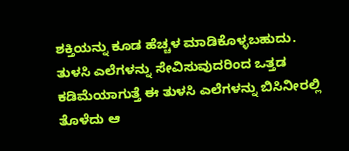ಶಕ್ತಿಯನ್ನು ಕೂಡ ಹೆಚ್ಚಳ ಮಾಡಿಕೊಳ್ಳಬಹುದು.
ತುಳಸಿ ಎಲೆಗಳನ್ನು ಸೇವಿಸುವುದರಿಂದ ಒತ್ತಡ ಕಡಿಮೆಯಾಗುತ್ತೆ ಈ ತುಳಸಿ ಎಲೆಗಳನ್ನು ಬಿಸಿನೀರಲ್ಲಿ ತೊಳೆದು ಆ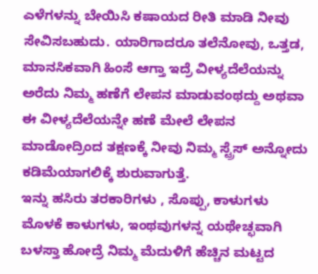ಎಳೆಗಳನ್ನು ಬೇಯಿಸಿ ಕಷಾಯದ ರೀತಿ ಮಾಡಿ ನೀವು ಸೇವಿಸಬಹುದು. ಯಾರಿಗಾದರೂ ತಲೆನೋವು, ಒತ್ತಡ, ಮಾನಸಿಕವಾಗಿ ಹಿಂಸೆ ಆಗ್ತಾ ಇದ್ರೆ ವೀಳ್ಯದೆಲೆಯನ್ನು ಅರೆದು ನಿಮ್ಮ ಹಣೆಗೆ ಲೇಪನ ಮಾಡುವಂಥದ್ದು ಅಥವಾ ಈ ವೀಳ್ಯದೆಲೆಯನ್ನೇ ಹಣೆ ಮೇಲೆ ಲೇಪನ ಮಾಡೋದ್ರಿಂದ ತಕ್ಷಣಕ್ಕೆ ನೀವು ನಿಮ್ಮ ಸ್ಟ್ರೆಸ್ ಅನ್ನೋದು ಕಡಿಮೆಯಾಗಲಿಕ್ಕೆ ಶುರುವಾಗುತ್ತೆ.
ಇನ್ನು ಹಸಿರು ತರಕಾರಿಗಳು , ಸೊಪ್ಪು, ಕಾಳುಗಳು ಮೊಳಕೆ ಕಾಳುಗಳು, ಇಂಥವುಗಳನ್ನ ಯಥೇಚ್ಛವಾಗಿ ಬಳಸ್ತಾ ಹೋದ್ರೆ ನಿಮ್ಮ ಮೆದುಳಿಗೆ ಹೆಚ್ಚಿನ ಮಟ್ಟದ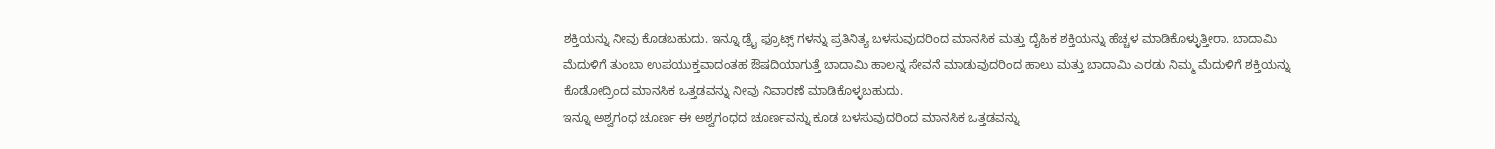ಶಕ್ತಿಯನ್ನು ನೀವು ಕೊಡಬಹುದು. ಇನ್ನೂ ಡ್ರೈ ಫ್ರೂಟ್ಸ್ ಗಳನ್ನು ಪ್ರತಿನಿತ್ಯ ಬಳಸುವುದರಿಂದ ಮಾನಸಿಕ ಮತ್ತು ದೈಹಿಕ ಶಕ್ತಿಯನ್ನು ಹೆಚ್ಚಳ ಮಾಡಿಕೊಳ್ಳುತ್ತೀರಾ. ಬಾದಾಮಿ ಮೆದುಳಿಗೆ ತುಂಬಾ ಉಪಯುಕ್ತವಾದಂತಹ ಔಷದಿಯಾಗುತ್ತೆ ಬಾದಾಮಿ ಹಾಲನ್ನ ಸೇವನೆ ಮಾಡುವುದರಿಂದ ಹಾಲು ಮತ್ತು ಬಾದಾಮಿ ಎರಡು ನಿಮ್ಮ ಮೆದುಳಿಗೆ ಶಕ್ತಿಯನ್ನು ಕೊಡೋದ್ರಿಂದ ಮಾನಸಿಕ ಒತ್ತಡವನ್ನು ನೀವು ನಿವಾರಣೆ ಮಾಡಿಕೊಳ್ಳಬಹುದು.
ಇನ್ನೂ ಅಶ್ವಗಂಧ ಚೂರ್ಣ ಈ ಅಶ್ವಗಂಧದ ಚೂರ್ಣವನ್ನು ಕೂಡ ಬಳಸುವುದರಿಂದ ಮಾನಸಿಕ ಒತ್ತಡವನ್ನು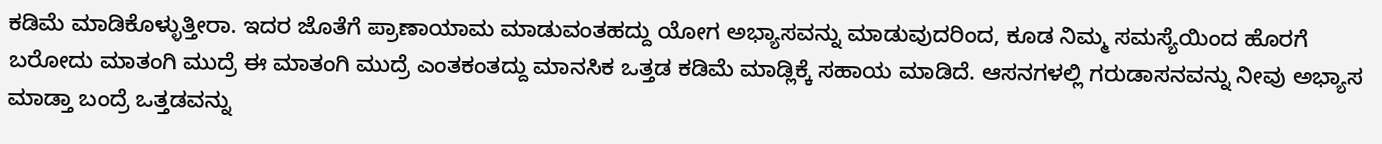ಕಡಿಮೆ ಮಾಡಿಕೊಳ್ಳುತ್ತೀರಾ. ಇದರ ಜೊತೆಗೆ ಪ್ರಾಣಾಯಾಮ ಮಾಡುವಂತಹದ್ದು ಯೋಗ ಅಭ್ಯಾಸವನ್ನು ಮಾಡುವುದರಿಂದ, ಕೂಡ ನಿಮ್ಮ ಸಮಸ್ಯೆಯಿಂದ ಹೊರಗೆ ಬರೋದು ಮಾತಂಗಿ ಮುದ್ರೆ ಈ ಮಾತಂಗಿ ಮುದ್ರೆ ಎಂತಕಂತದ್ದು ಮಾನಸಿಕ ಒತ್ತಡ ಕಡಿಮೆ ಮಾಡ್ಲಿಕ್ಕೆ ಸಹಾಯ ಮಾಡಿದೆ. ಆಸನಗಳಲ್ಲಿ ಗರುಡಾಸನವನ್ನು ನೀವು ಅಭ್ಯಾಸ ಮಾಡ್ತಾ ಬಂದ್ರೆ ಒತ್ತಡವನ್ನು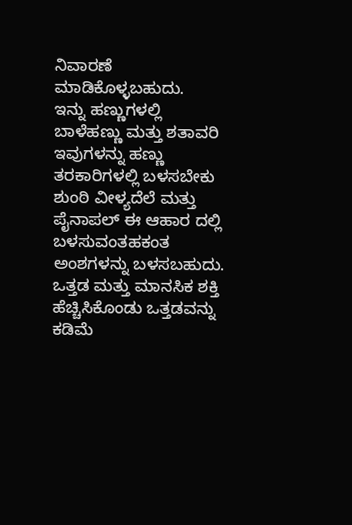ನಿವಾರಣೆ ಮಾಡಿಕೊಳ್ಳಬಹುದು.
ಇನ್ನು ಹಣ್ಣುಗಳಲ್ಲಿ ಬಾಳೆಹಣ್ಣು ಮತ್ತು ಶತಾವರಿ ಇವುಗಳನ್ನು ಹಣ್ಣು ತರಕಾರಿಗಳಲ್ಲಿ ಬಳಸಬೇಕು ಶುಂಠಿ ವೀಳ್ಯದೆಲೆ ಮತ್ತು ಪೈನಾಪಲ್ ಈ ಆಹಾರ ದಲ್ಲಿ ಬಳಸುವಂತಹಕಂತ ಅಂಶಗಳನ್ನು ಬಳಸಬಹುದು. ಒತ್ತಡ ಮತ್ತು ಮಾನಸಿಕ ಶಕ್ತಿ ಹೆಚ್ಚಿಸಿಕೊಂಡು ಒತ್ತಡವನ್ನು ಕಡಿಮೆ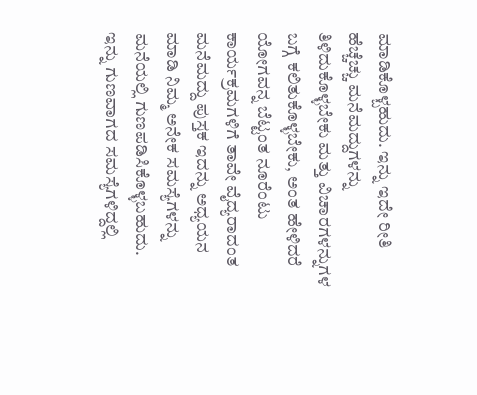ಮಾಡಿಕೊಳ್ಬಹುದು. ಇನ್ನು ಇದೇ ರೀತಿ ಹೆಚ್ಚೆಚ್ಚು ಮನೆಮದ್ದುಗಳನ್ನು ತಿಳಿದುಕೊಳ್ಳಬೇಕು ಮತ್ತು ವಿಚಾರಗಳನ್ನುಗಳ ಬಗ್ಗೆ ಕಲಿತುಕೊಳ್ಳಬೇಕು, ಅಂತ ಹೇಳಿದರೆ ಯೋಗವನ್ನ ಬೆಟ್ಟಂತ ನೂರೆಂಟು ಕಾರ್ಯಕ್ರಮಗಳಿಗೆ ತಾವೇ ವೈದ್ಯರಾದಂತ ಮನೆಮದ್ದು ಪುಸ್ತಕ ಇದನ್ನು ಅಧ್ಯಯನ ಮಾಡಿ ನಿಮ್ಮ ಅನೇಕ ಸಮಸ್ಯೆಗಳನ್ನು ಮನೆಯಲ್ಲಿ ಗುಣಪಡಿಸಿಕೊಳ್ಳಬಹುದು.
ಇನ್ನು ಗುಣವಾಗದ ಸಮಸ್ಯೆಗಳಿದ್ದಲ್ಲಿ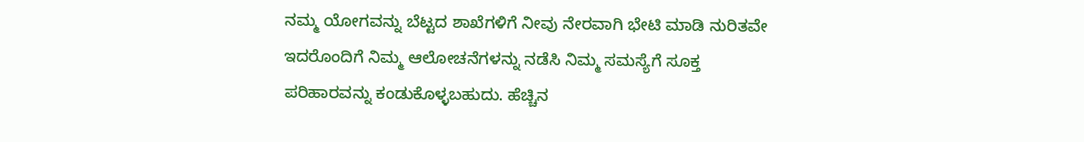ನಮ್ಮ ಯೋಗವನ್ನು ಬೆಟ್ಟದ ಶಾಖೆಗಳಿಗೆ ನೀವು ನೇರವಾಗಿ ಭೇಟಿ ಮಾಡಿ ನುರಿತವೇ ಇದರೊಂದಿಗೆ ನಿಮ್ಮ ಆಲೋಚನೆಗಳನ್ನು ನಡೆಸಿ ನಿಮ್ಮ ಸಮಸ್ಯೆಗೆ ಸೂಕ್ತ ಪರಿಹಾರವನ್ನು ಕಂಡುಕೊಳ್ಳಬಹುದು. ಹೆಚ್ಚಿನ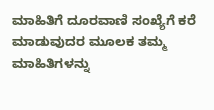ಮಾಹಿತಿಗೆ ದೂರವಾಣಿ ಸಂಖ್ಯೆಗೆ ಕರೆ ಮಾಡುವುದರ ಮೂಲಕ ತಮ್ಮ ಮಾಹಿತಿಗಳನ್ನು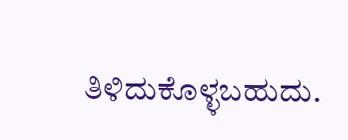ತಿಳಿದುಕೊಳ್ಳಬಹುದು.